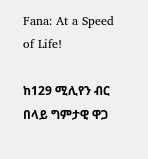Fana: At a Speed of Life!

ከ129 ሚሊየን ብር በላይ ግምታዊ ዋጋ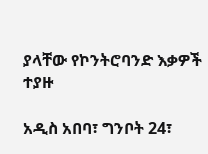ያላቸው የኮንትሮባንድ እቃዎች ተያዙ

አዲስ አበባ፣ ግንቦት 24፣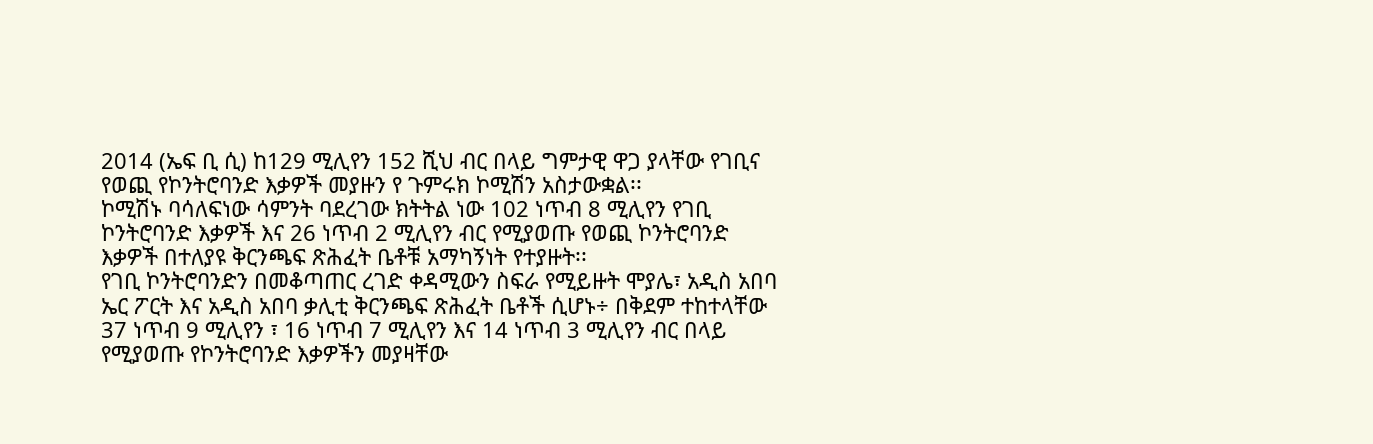2014 (ኤፍ ቢ ሲ) ከ129 ሚሊየን 152 ሺህ ብር በላይ ግምታዊ ዋጋ ያላቸው የገቢና የወጪ የኮንትሮባንድ እቃዎች መያዙን የ ጉምሩክ ኮሚሽን አስታውቋል፡፡
ኮሚሽኑ ባሳለፍነው ሳምንት ባደረገው ክትትል ነው 102 ነጥብ 8 ሚሊየን የገቢ ኮንትሮባንድ እቃዎች እና 26 ነጥብ 2 ሚሊየን ብር የሚያወጡ የወጪ ኮንትሮባንድ እቃዎች በተለያዩ ቅርንጫፍ ጽሕፈት ቤቶቹ አማካኝነት የተያዙት፡፡
የገቢ ኮንትሮባንድን በመቆጣጠር ረገድ ቀዳሚውን ስፍራ የሚይዙት ሞያሌ፣ አዲስ አበባ ኤር ፖርት እና አዲስ አበባ ቃሊቲ ቅርንጫፍ ጽሕፈት ቤቶች ሲሆኑ÷ በቅደም ተከተላቸው 37 ነጥብ 9 ሚሊየን ፣ 16 ነጥብ 7 ሚሊየን እና 14 ነጥብ 3 ሚሊየን ብር በላይ የሚያወጡ የኮንትሮባንድ እቃዎችን መያዛቸው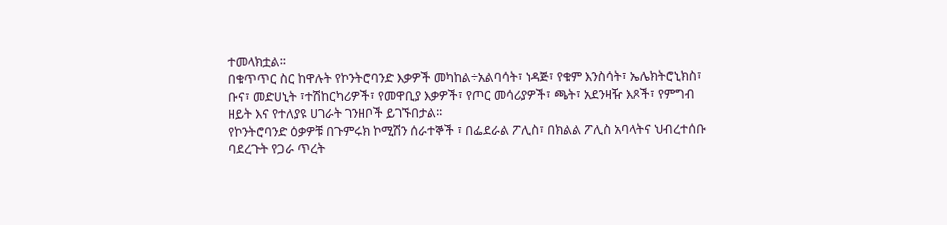ተመላክቷል፡፡
በቁጥጥር ስር ከዋሉት የኮንትሮባንድ እቃዎች መካከል÷አልባሳት፣ ነዳጅ፣ የቁም እንስሳት፣ ኤሌክትሮኒክስ፣ ቡና፣ መድሀኒት ፣ተሽከርካሪዎች፣ የመዋቢያ እቃዎች፣ የጦር መሳሪያዎች፣ ጫት፣ አደንዛዥ እጾች፣ የምግብ ዘይት እና የተለያዩ ሀገራት ገንዘቦች ይገኙበታል፡፡
የኮንትሮባንድ ዕቃዎቹ በጉምሩክ ኮሚሽን ሰራተኞች ፣ በፌደራል ፖሊስ፣ በክልል ፖሊስ አባላትና ህብረተሰቡ ባደረጉት የጋራ ጥረት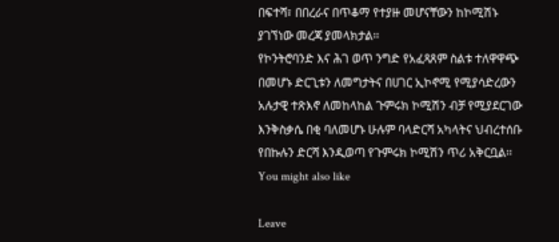በፍተሻ፣ በበረራና በጥቆማ የተያዙ መሆናቸውን ከኮሚሽኑ ያገኘነው መረጃ ያመላክታል፡፡
የኮንትሮባንድ እና ሕገ ወጥ ንግድ የአፈጻጸም ስልቱ ተለዋዋጭ በመሆኑ ድርጊቱን ለመግታትና በሀገር ኢኮኖሚ የሚያሳድረውን አሉታዊ ተጽእኖ ለመከላከል ጉምሩክ ኮሚሽን ብቻ የሚያደርገው እንቅስቃሴ በቂ ባለመሆኑ ሁሉም ባላድርሻ አካላትና ህብረተሰቡ የበኩሉን ድርሻ እንዲወጣ የጉምሩክ ኮሚሽን ጥሪ አቅርቧል፡፡
You might also like

Leave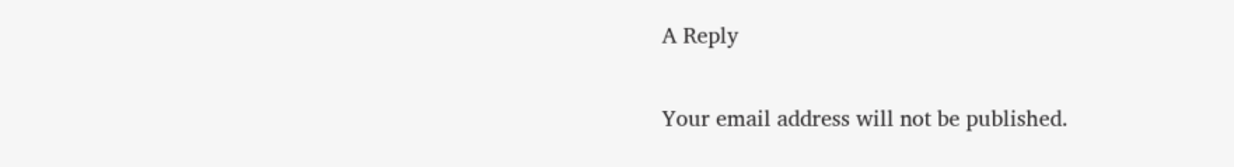A Reply

Your email address will not be published.